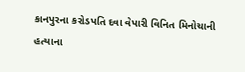કાનપુરના કરોડપતિ દવા વેપારી વિનિત મિનોચાની હત્યાના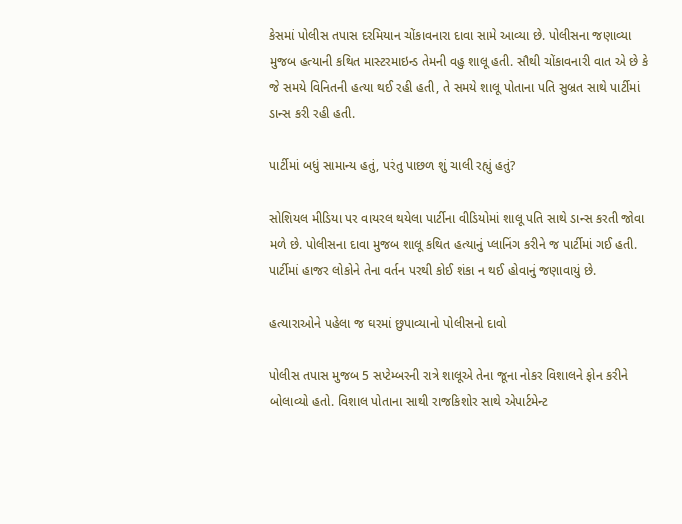કેસમાં પોલીસ તપાસ દરમિયાન ચોંકાવનારા દાવા સામે આવ્યા છે. પોલીસના જણાવ્યા મુજબ હત્યાની કથિત માસ્ટરમાઇન્ડ તેમની વહુ શાલૂ હતી. સૌથી ચોંકાવનારી વાત એ છે કે જે સમયે વિનિતની હત્યા થઈ રહી હતી, તે સમયે શાલૂ પોતાના પતિ સુબ્રત સાથે પાર્ટીમાં ડાન્સ કરી રહી હતી.

પાર્ટીમાં બધું સામાન્ય હતું, પરંતુ પાછળ શું ચાલી રહ્યું હતું?

સોશિયલ મીડિયા પર વાયરલ થયેલા પાર્ટીના વીડિયોમાં શાલૂ પતિ સાથે ડાન્સ કરતી જોવા મળે છે. પોલીસના દાવા મુજબ શાલૂ કથિત હત્યાનું પ્લાનિંગ કરીને જ પાર્ટીમાં ગઈ હતી. પાર્ટીમાં હાજર લોકોને તેના વર્તન પરથી કોઈ શંકા ન થઈ હોવાનું જણાવાયું છે.

હત્યારાઓને પહેલા જ ઘરમાં છુપાવ્યાનો પોલીસનો દાવો

પોલીસ તપાસ મુજબ 5 સપ્ટેમ્બરની રાત્રે શાલૂએ તેના જૂના નોકર વિશાલને ફોન કરીને બોલાવ્યો હતો. વિશાલ પોતાના સાથી રાજકિશોર સાથે એપાર્ટમેન્ટ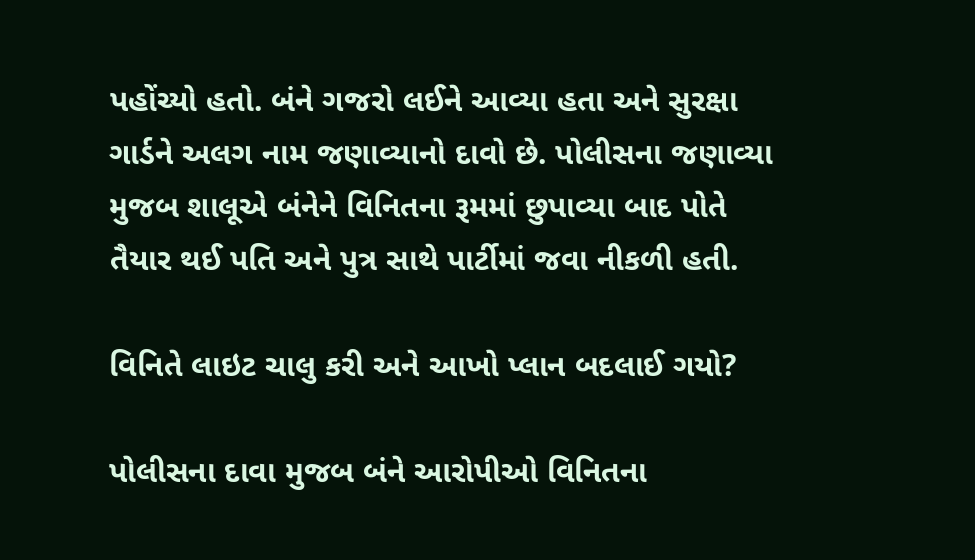પહોંચ્યો હતો. બંને ગજરો લઈને આવ્યા હતા અને સુરક્ષા ગાર્ડને અલગ નામ જણાવ્યાનો દાવો છે. પોલીસના જણાવ્યા મુજબ શાલૂએ બંનેને વિનિતના રૂમમાં છુપાવ્યા બાદ પોતે તૈયાર થઈ પતિ અને પુત્ર સાથે પાર્ટીમાં જવા નીકળી હતી.

વિનિતે લાઇટ ચાલુ કરી અને આખો પ્લાન બદલાઈ ગયો?

પોલીસના દાવા મુજબ બંને આરોપીઓ વિનિતના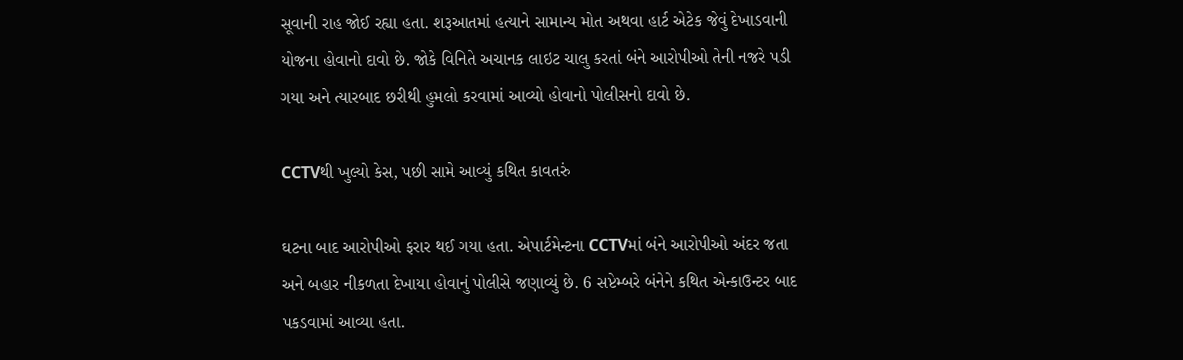સૂવાની રાહ જોઈ રહ્યા હતા. શરૂઆતમાં હત્યાને સામાન્ય મોત અથવા હાર્ટ એટેક જેવું દેખાડવાની યોજના હોવાનો દાવો છે. જોકે વિનિતે અચાનક લાઇટ ચાલુ કરતાં બંને આરોપીઓ તેની નજરે પડી ગયા અને ત્યારબાદ છરીથી હુમલો કરવામાં આવ્યો હોવાનો પોલીસનો દાવો છે.

CCTVથી ખુલ્યો કેસ, પછી સામે આવ્યું કથિત કાવતરું

ઘટના બાદ આરોપીઓ ફરાર થઈ ગયા હતા. એપાર્ટમેન્ટના CCTVમાં બંને આરોપીઓ અંદર જતા અને બહાર નીકળતા દેખાયા હોવાનું પોલીસે જણાવ્યું છે. 6 સપ્ટેમ્બરે બંનેને કથિત એન્કાઉન્ટર બાદ પકડવામાં આવ્યા હતા.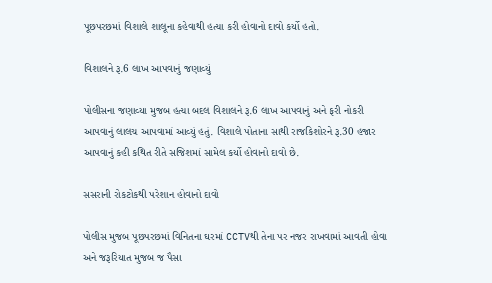પૂછપરછમાં વિશાલે શાલૂના કહેવાથી હત્યા કરી હોવાનો દાવો કર્યો હતો.

વિશાલને રૂ.6 લાખ આપવાનું જણાવ્યું

પોલીસના જણાવ્યા મુજબ હત્યા બદલ વિશાલને રૂ.6 લાખ આપવાનું અને ફરી નોકરી આપવાનું લાલચ આપવામાં આવ્યું હતું. વિશાલે પોતાના સાથી રાજકિશોરને રૂ.30 હજાર આપવાનું કહી કથિત રીતે સજિશમાં સામેલ કર્યો હોવાનો દાવો છે.

સસરાની રોકટોકથી પરેશાન હોવાનો દાવો

પોલીસ મુજબ પૂછપરછમાં વિનિતના ઘરમાં CCTVથી તેના પર નજર રાખવામાં આવતી હોવા અને જરૂરિયાત મુજબ જ પૈસા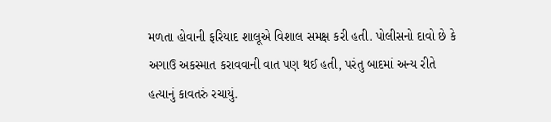મળતા હોવાની ફરિયાદ શાલૂએ વિશાલ સમક્ષ કરી હતી. પોલીસનો દાવો છે કે અગાઉ અકસ્માત કરાવવાની વાત પણ થઈ હતી, પરંતુ બાદમાં અન્ય રીતે હત્યાનું કાવતરું રચાયું.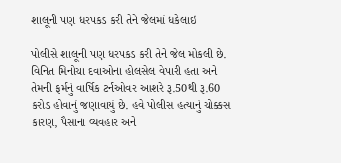શાલૂની પણ ધરપકડ કરી તેને જેલમાં ધકેલાઇ

પોલીસે શાલૂની પણ ધરપકડ કરી તેને જેલ મોકલી છે. વિનિત મિનોચા દવાઓના હોલસેલ વેપારી હતા અને તેમની ફર્મનું વાર્ષિક ટર્નઓવર આશરે રૂ.50થી રૂ.60 કરોડ હોવાનું જણાવાયું છે. હવે પોલીસ હત્યાનું ચોક્કસ કારણ, પૈસાના વ્યવહાર અને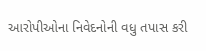આરોપીઓના નિવેદનોની વધુ તપાસ કરી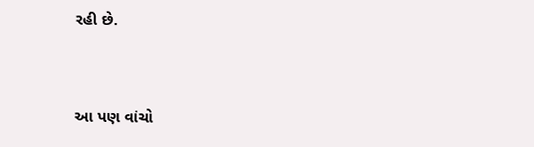રહી છે.


આ પણ વાંચો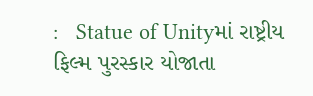:   Statue of Unityમાં રાષ્ટ્રીય ફિલ્મ પુરસ્કાર યોજાતા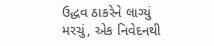ઉદ્ધવ ઠાકરેને લાગ્યું મરચું, એક નિવેદનથી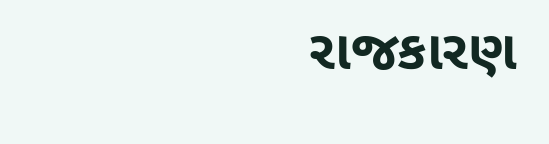રાજકારણ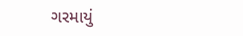ગરમાયું